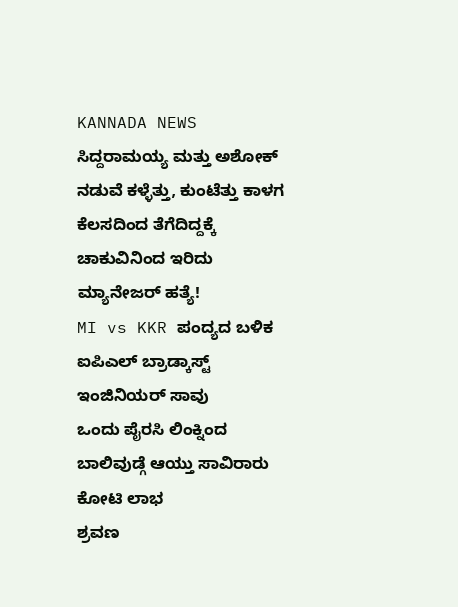KANNADA NEWS
ಸಿದ್ದರಾಮಯ್ಯ ಮತ್ತು ಅಶೋಕ್ ನಡುವೆ ಕಳ್ಳೆತ್ತು, ಕುಂಟೆತ್ತು ಕಾಳಗ
ಕೆಲಸದಿಂದ ತೆಗೆದಿದ್ದಕ್ಕೆ ಚಾಕುವಿನಿಂದ ಇರಿದು ಮ್ಯಾನೇಜರ್ ಹತ್ಯೆ!
MI vs KKR ಪಂದ್ಯದ ಬಳಿಕ ಐಪಿಎಲ್ ಬ್ರಾಡ್ಕಾಸ್ಟ್ ಇಂಜಿನಿಯರ್ ಸಾವು
ಒಂದು ಪೈರಸಿ ಲಿಂಕ್ನಿಂದ ಬಾಲಿವುಡ್ಗೆ ಆಯ್ತು ಸಾವಿರಾರು ಕೋಟಿ ಲಾಭ
ಶ್ರವಣ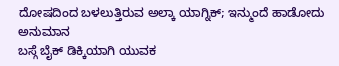ದೋಷದಿಂದ ಬಳಲುತ್ತಿರುವ ಅಲ್ಕಾ ಯಾಗ್ನಿಕ್; ಇನ್ಮುಂದೆ ಹಾಡೋದು ಅನುಮಾನ
ಬಸ್ಗೆ ಬೈಕ್ ಡಿಕ್ಕಿಯಾಗಿ ಯುವಕ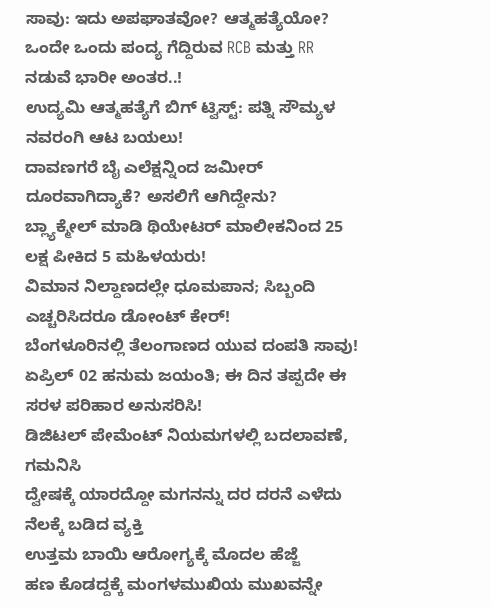ಸಾವು: ಇದು ಅಪಘಾತವೋ? ಆತ್ಮಹತ್ಯೆಯೋ?
ಒಂದೇ ಒಂದು ಪಂದ್ಯ ಗೆದ್ದಿರುವ RCB ಮತ್ತು RR ನಡುವೆ ಭಾರೀ ಅಂತರ..!
ಉದ್ಯಮಿ ಆತ್ಮಹತ್ಯೆಗೆ ಬಿಗ್ ಟ್ವಿಸ್ಟ್: ಪತ್ನಿ ಸೌಮ್ಯಳ ನವರಂಗಿ ಆಟ ಬಯಲು!
ದಾವಣಗರೆ ಬೈ ಎಲೆಕ್ಷನ್ನಿಂದ ಜಮೀರ್ ದೂರವಾಗಿದ್ಯಾಕೆ? ಅಸಲಿಗೆ ಆಗಿದ್ದೇನು?
ಬ್ಲ್ಯಾಕ್ಮೇಲ್ ಮಾಡಿ ಥಿಯೇಟರ್ ಮಾಲೀಕನಿಂದ 25 ಲಕ್ಷ ಪೀಕಿದ 5 ಮಹಿಳಯರು!
ವಿಮಾನ ನಿಲ್ದಾಣದಲ್ಲೇ ಧೂಮಪಾನ; ಸಿಬ್ಬಂದಿ ಎಚ್ಚರಿಸಿದರೂ ಡೋಂಟ್ ಕೇರ್!
ಬೆಂಗಳೂರಿನಲ್ಲಿ ತೆಲಂಗಾಣದ ಯುವ ದಂಪತಿ ಸಾವು!
ಏಪ್ರಿಲ್ 02 ಹನುಮ ಜಯಂತಿ; ಈ ದಿನ ತಪ್ಪದೇ ಈ ಸರಳ ಪರಿಹಾರ ಅನುಸರಿಸಿ!
ಡಿಜಿಟಲ್ ಪೇಮೆಂಟ್ ನಿಯಮಗಳಲ್ಲಿ ಬದಲಾವಣೆ, ಗಮನಿಸಿ
ದ್ವೇಷಕ್ಕೆ ಯಾರದ್ದೋ ಮಗನನ್ನು ದರ ದರನೆ ಎಳೆದು ನೆಲಕ್ಕೆ ಬಡಿದ ವ್ಯಕ್ತಿ
ಉತ್ತಮ ಬಾಯಿ ಆರೋಗ್ಯಕ್ಕೆ ಮೊದಲ ಹೆಜ್ಜೆ
ಹಣ ಕೊಡದ್ದಕ್ಕೆ ಮಂಗಳಮುಖಿಯ ಮುಖವನ್ನೇ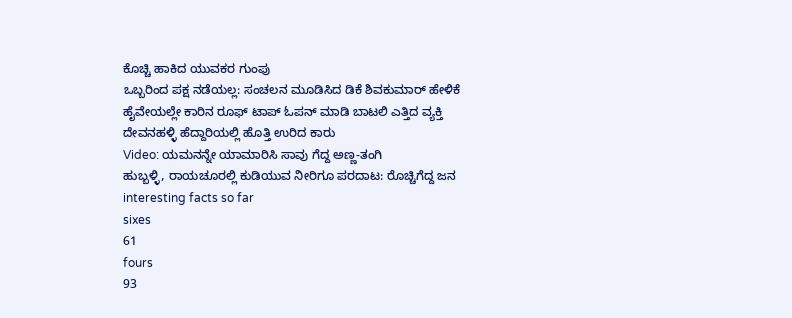ಕೊಚ್ಚಿ ಹಾಕಿದ ಯುವಕರ ಗುಂಪು
ಒಬ್ಬರಿಂದ ಪಕ್ಷ ನಡೆಯಲ್ಲ: ಸಂಚಲನ ಮೂಡಿಸಿದ ಡಿಕೆ ಶಿವಕುಮಾರ್ ಹೇಳಿಕೆ
ಹೈವೇಯಲ್ಲೇ ಕಾರಿನ ರೂಫ್ ಟಾಪ್ ಓಪನ್ ಮಾಡಿ ಬಾಟಲಿ ಎತ್ತಿದ ವ್ಯಕ್ತಿ
ದೇವನಹಳ್ಳಿ ಹೆದ್ದಾರಿಯಲ್ಲಿ ಹೊತ್ತಿ ಉರಿದ ಕಾರು
Video: ಯಮನನ್ನೇ ಯಾಮಾರಿಸಿ ಸಾವು ಗೆದ್ದ ಅಣ್ಣ-ತಂಗಿ
ಹುಬ್ಬಳ್ಳಿ, ರಾಯಚೂರಲ್ಲಿ ಕುಡಿಯುವ ನೀರಿಗೂ ಪರದಾಟ: ರೊಚ್ಚಿಗೆದ್ದ ಜನ
interesting facts so far
sixes
61
fours
93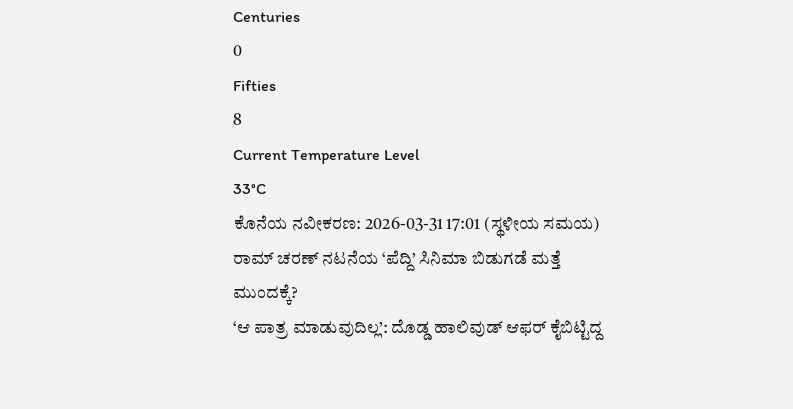Centuries
0
Fifties
8
Current Temperature Level
33°C
ಕೊನೆಯ ನವೀಕರಣ: 2026-03-31 17:01 (ಸ್ಥಳೀಯ ಸಮಯ)
ರಾಮ್ ಚರಣ್ ನಟನೆಯ ‘ಪೆದ್ದಿ’ ಸಿನಿಮಾ ಬಿಡುಗಡೆ ಮತ್ತೆ ಮುಂದಕ್ಕೆ?
‘ಆ ಪಾತ್ರ ಮಾಡುವುದಿಲ್ಲ’: ದೊಡ್ಡ ಹಾಲಿವುಡ್ ಆಫರ್ ಕೈಬಿಟ್ಟಿದ್ದ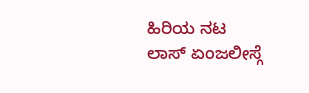ಹಿರಿಯ ನಟ
ಲಾಸ್ ಏಂಜಲೀಸ್ಗೆ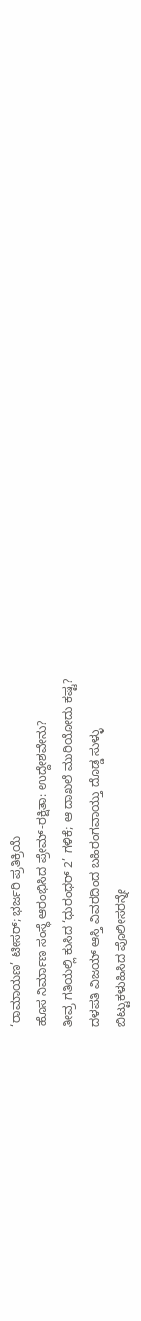‘ರಾಮಾಯಣ’ ಟೀಸರ್; ಭರ್ಜರಿ ಪ್ರತಿಕ್ರಿಯೆ
ಹೊಸ ನಿರ್ಮಾಣ ಸಂಸ್ಥೆ ಆರಂಭಿಸಿದ ಪ್ರೇಮ್-ರಕ್ಷಿತಾ: ಉದ್ದೇಶವೇನು?
ತೀವ್ರ ಗತಿಯಲ್ಲಿ ಕುಸಿದ ‘ಧುರಂಧರ್ 2’ ಗಳಿಕೆ; ಆ ದಾಖಲೆ ಮುರಿಯೋದು ಕಷ್ಟ?
ದಳಪತಿ ವಿಜಯ್ ಆಸ್ತಿ ವಿವರದಿಂದ ಬಹಿರಂಗವಾಯ್ತು ದೊಡ್ಡ ಸುಳ್ಳು
ಬಿಟ್ಟುಕಳುಹಿಸಿದ ಪೊಲೀಸರನ್ನೇ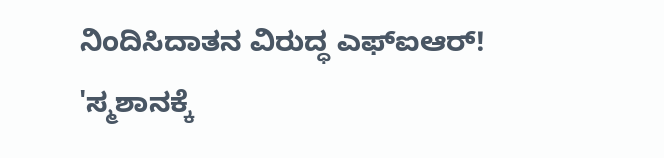ನಿಂದಿಸಿದಾತನ ವಿರುದ್ಧ ಎಫ್ಐಆರ್!
'ಸ್ಮಶಾನಕ್ಕೆ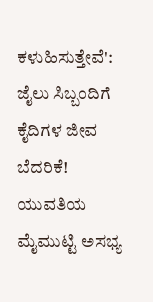ಕಳುಹಿಸುತ್ತೇವೆ': ಜೈಲು ಸಿಬ್ಬಂದಿಗೆ ಕೈದಿಗಳ ಜೀವ ಬೆದರಿಕೆ!
ಯುವತಿಯ ಮೈಮುಟ್ಟಿ ಅಸಭ್ಯ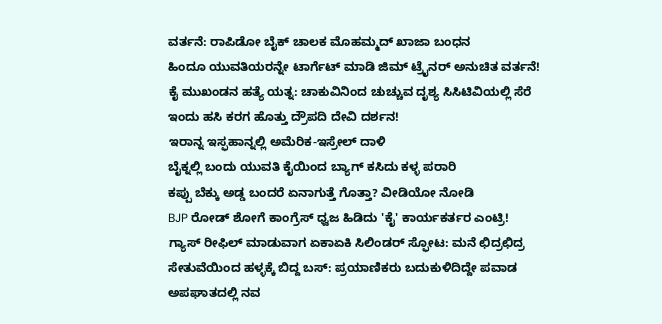ವರ್ತನೆ: ರಾಪಿಡೋ ಬೈಕ್ ಚಾಲಕ ಮೊಹಮ್ಮದ್ ಖಾಜಾ ಬಂಧನ
ಹಿಂದೂ ಯುವತಿಯರನ್ನೇ ಟಾರ್ಗೆಟ್ ಮಾಡಿ ಜಿಮ್ ಟ್ರೈನರ್ ಅನುಚಿತ ವರ್ತನೆ!
ಕೈ ಮುಖಂಡನ ಹತ್ಯೆ ಯತ್ನ: ಚಾಕುವಿನಿಂದ ಚುಚ್ಚುವ ದೃಶ್ಯ ಸಿಸಿಟಿವಿಯಲ್ಲಿ ಸೆರೆ
ಇಂದು ಹಸಿ ಕರಗ ಹೊತ್ತು ದ್ರೌಪದಿ ದೇವಿ ದರ್ಶನ!
ಇರಾನ್ನ ಇಸ್ಫಹಾನ್ನಲ್ಲಿ ಅಮೆರಿಕ-ಇಸ್ರೇಲ್ ದಾಳಿ
ಬೈಕ್ನಲ್ಲಿ ಬಂದು ಯುವತಿ ಕೈಯಿಂದ ಬ್ಯಾಗ್ ಕಸಿದು ಕಳ್ಳ ಪರಾರಿ
ಕಪ್ಪು ಬೆಕ್ಕು ಅಡ್ಡ ಬಂದರೆ ಏನಾಗುತ್ತೆ ಗೊತ್ತಾ? ವೀಡಿಯೋ ನೋಡಿ
BJP ರೋಡ್ ಶೋಗೆ ಕಾಂಗ್ರೆಸ್ ಧ್ವಜ ಹಿಡಿದು 'ಕೈ' ಕಾರ್ಯಕರ್ತರ ಎಂಟ್ರಿ!
ಗ್ಯಾಸ್ ರೀಫಿಲ್ ಮಾಡುವಾಗ ಏಕಾಏಕಿ ಸಿಲಿಂಡರ್ ಸ್ಫೋಟ: ಮನೆ ಛಿದ್ರಛಿದ್ರ
ಸೇತುವೆಯಿಂದ ಹಳ್ಳಕ್ಕೆ ಬಿದ್ದ ಬಸ್: ಪ್ರಯಾಣಿಕರು ಬದುಕುಳಿದಿದ್ದೇ ಪವಾಡ
ಅಪಘಾತದಲ್ಲಿ ನವ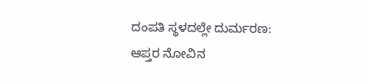ದಂಪತಿ ಸ್ಥಳದಲ್ಲೇ ದುರ್ಮರಣ: ಆಪ್ತರ ನೋವಿನ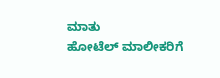ಮಾತು
ಹೋಟೆಲ್ ಮಾಲೀಕರಿಗೆ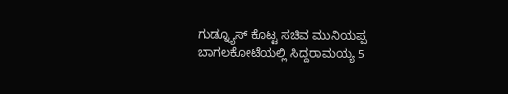ಗುಡ್ನ್ಯೂಸ್ ಕೊಟ್ಟ ಸಚಿವ ಮುನಿಯಪ್ಪ
ಬಾಗಲಕೋಟೆಯಲ್ಲಿ ಸಿದ್ದರಾಮಯ್ಯ 5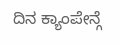ದಿನ ಕ್ಯಾಂಪೇನ್ಗೆ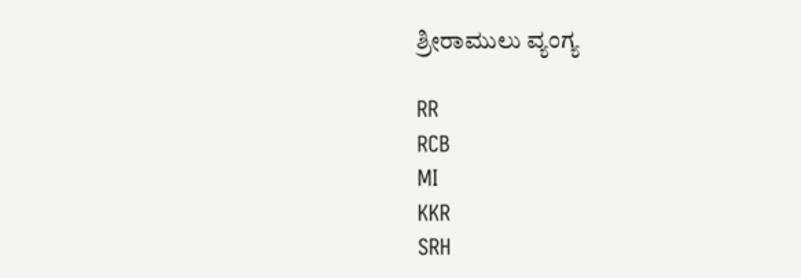ಶ್ರೀರಾಮುಲು ವ್ಯಂಗ್ಯ

RR
RCB
MI
KKR
SRH